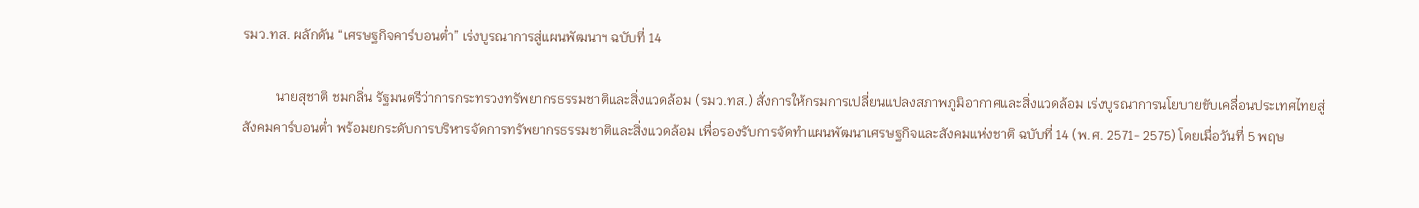รมว.ทส. ผลักดัน “เศรษฐกิจคาร์บอนต่ำ” เร่งบูรณาการสู่แผนพัฒนาฯ ฉบับที่ 14

          นายสุชาติ ชมกลิ่น รัฐมนตรีว่าการกระทรวงทรัพยากรธรรมชาติและสิ่งแวดล้อม (รมว.ทส.) สั่งการให้กรมการเปลี่ยนแปลงสภาพภูมิอากาศและสิ่งแวดล้อม เร่งบูรณาการนโยบายขับเคลื่อนประเทศไทยสู่สังคมคาร์บอนต่ำ พร้อมยกระดับการบริหารจัดการทรัพยากรธรรมชาติและสิ่งแวดล้อม เพื่อรองรับการจัดทำแผนพัฒนาเศรษฐกิจและสังคมแห่งชาติ ฉบับที่ 14 (พ.ศ. 2571- 2575) โดยเมื่อวันที่ 5 พฤษ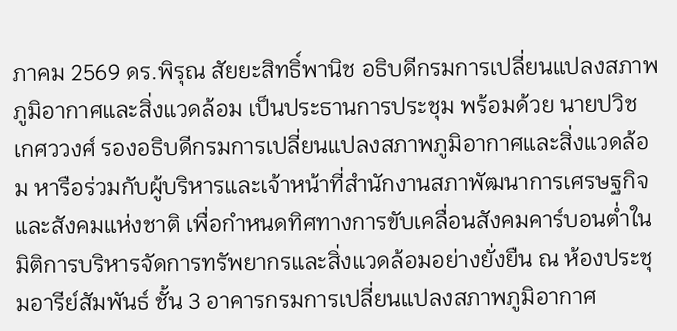ภาคม 2569 ดร.พิรุณ สัยยะสิทธิ์พานิช อธิบดีกรมการเปลี่ยนแปลงสภาพภูมิอากาศและสิ่งแวดล้อม เป็นประธานการประชุม พร้อมด้วย นายปวิช เกศววงศ์ รองอธิบดีกรมการเปลี่ยนแปลงสภาพภูมิอากาศและสิ่งแวดล้อม หารือร่วมกับผู้บริหารและเจ้าหน้าที่สำนักงานสภาพัฒนาการเศรษฐกิจและสังคมแห่งชาติ เพื่อกำหนดทิศทางการขับเคลื่อนสังคมคาร์บอนต่ำในมิติการบริหารจัดการทรัพยากรและสิ่งแวดล้อมอย่างยั่งยืน ณ ห้องประชุมอารีย์สัมพันธ์ ชั้น 3 อาคารกรมการเปลี่ยนแปลงสภาพภูมิอากาศ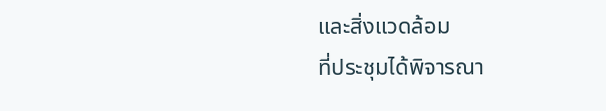และสิ่งแวดล้อม
ที่ประชุมได้พิจารณา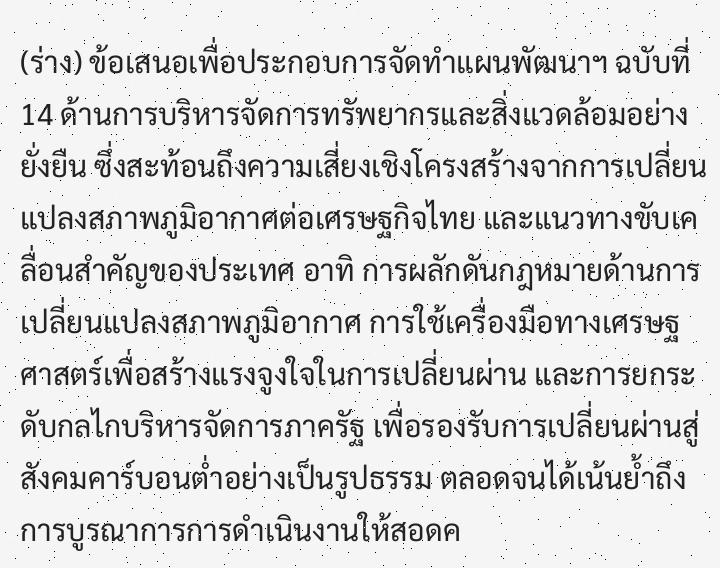(ร่าง) ข้อเสนอเพื่อประกอบการจัดทำแผนพัฒนาฯ ฉบับที่ 14 ด้านการบริหารจัดการทรัพยากรและสิ่งแวดล้อมอย่างยั่งยืน ซึ่งสะท้อนถึงความเสี่ยงเชิงโครงสร้างจากการเปลี่ยนแปลงสภาพภูมิอากาศต่อเศรษฐกิจไทย และแนวทางขับเคลื่อนสำคัญของประเทศ อาทิ การผลักดันกฎหมายด้านการเปลี่ยนแปลงสภาพภูมิอากาศ การใช้เครื่องมือทางเศรษฐศาสตร์เพื่อสร้างแรงจูงใจในการเปลี่ยนผ่าน และการยกระดับกลไกบริหารจัดการภาครัฐ เพื่อรองรับการเปลี่ยนผ่านสู่สังคมคาร์บอนต่ำอย่างเป็นรูปธรรม ตลอดจนได้เน้นย้ำถึงการบูรณาการการดำเนินงานให้สอดค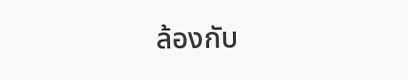ล้องกับ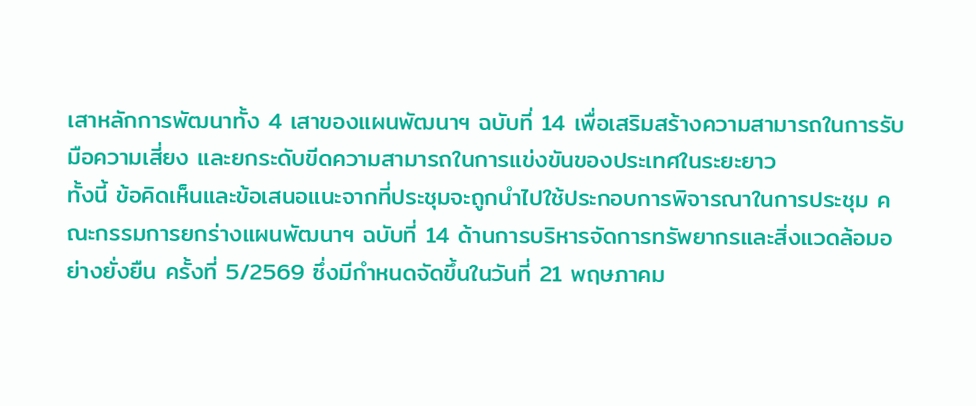เสาหลักการพัฒนาทั้ง 4 เสาของแผนพัฒนาฯ ฉบับที่ 14 เพื่อเสริมสร้างความสามารถในการรับมือความเสี่ยง และยกระดับขีดความสามารถในการแข่งขันของประเทศในระยะยาว
ทั้งนี้ ข้อคิดเห็นและข้อเสนอแนะจากที่ประชุมจะถูกนำไปใช้ประกอบการพิจารณาในการประชุม คณะกรรมการยกร่างแผนพัฒนาฯ ฉบับที่ 14 ด้านการบริหารจัดการทรัพยากรและสิ่งแวดล้อมอย่างยั่งยืน ครั้งที่ 5/2569 ซึ่งมีกำหนดจัดขึ้นในวันที่ 21 พฤษภาคม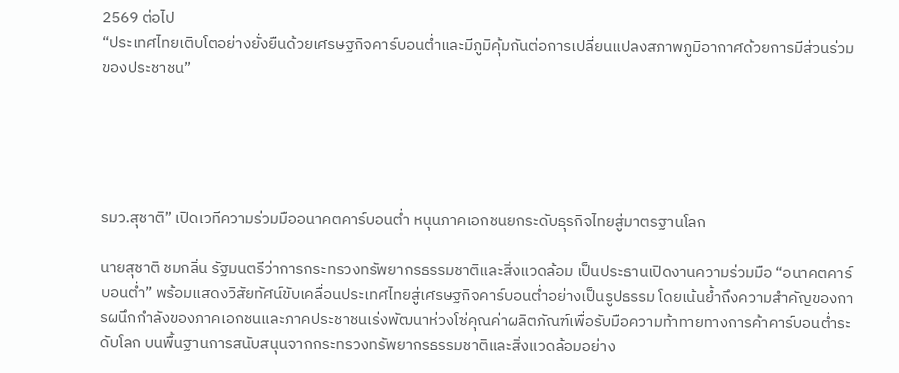2569 ต่อไป
“ประเทศไทยเติบโตอย่างยั่งยืนด้วยเศรษฐกิจคาร์บอนต่ำและมีภูมิคุ้มกันต่อการเปลี่ยนแปลงสภาพภูมิอากาศด้วยการมีส่วนร่วมของประชาชน”





รมว.สุชาติ” เปิดเวทีความร่วมมืออนาคตคาร์บอนต่ำ หนุนภาคเอกชนยกระดับธุรกิจไทยสู่มาตรฐานโลก

นายสุชาติ ชมกลิ่น รัฐมนตรีว่าการกระทรวงทรัพยากรธรรมชาติและสิ่งแวดล้อม เป็นประธานเปิดงานความร่วมมือ “อนาคตคาร์บอนต่ำ” พร้อมแสดงวิสัยทัศน์ขับเคลื่อนประเทศไทยสู่เศรษฐกิจคาร์บอนต่ำอย่างเป็นรูปธรรม โดยเน้นย้ำถึงความสำคัญของการผนึกกำลังของภาคเอกชนและภาคประชาชนเร่งพัฒนาห่วงโซ่คุณค่าผลิตภัณฑ์เพื่อรับมือความท้าทายทางการค้าคาร์บอนต่ำระดับโลก บนพื้นฐานการสนับสนุนจากกระทรวงทรัพยากรธรรมชาติและสิ่งแวดล้อมอย่าง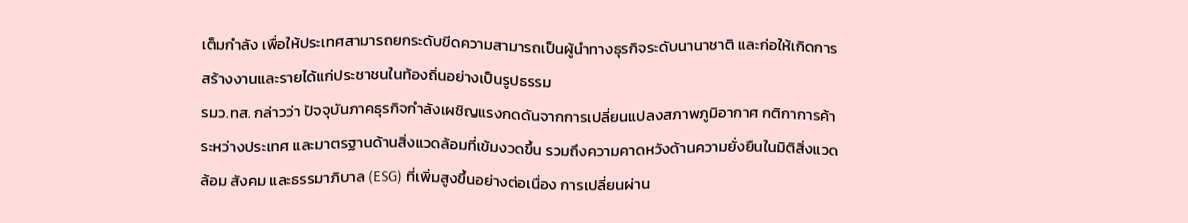เต็มกำลัง เพื่อให้ประเทศสามารถยกระดับขีดความสามารถเป็นผู้นำทางธุรกิจระดับนานาชาติ และก่อให้เกิดการสร้างงานและรายได้แก่ประชาชนในท้องถิ่นอย่างเป็นรูปธรรม
รมว.ทส. กล่าวว่า ปัจจุบันภาคธุรกิจกำลังเผชิญแรงกดดันจากการเปลี่ยนแปลงสภาพภูมิอากาศ กติกาการค้าระหว่างประเทศ และมาตรฐานด้านสิ่งแวดล้อมที่เข้มงวดขึ้น รวมถึงความคาดหวังด้านความยั่งยืนในมิติสิ่งแวดล้อม สังคม และธรรมาภิบาล (ESG) ที่เพิ่มสูงขึ้นอย่างต่อเนื่อง การเปลี่ยนผ่าน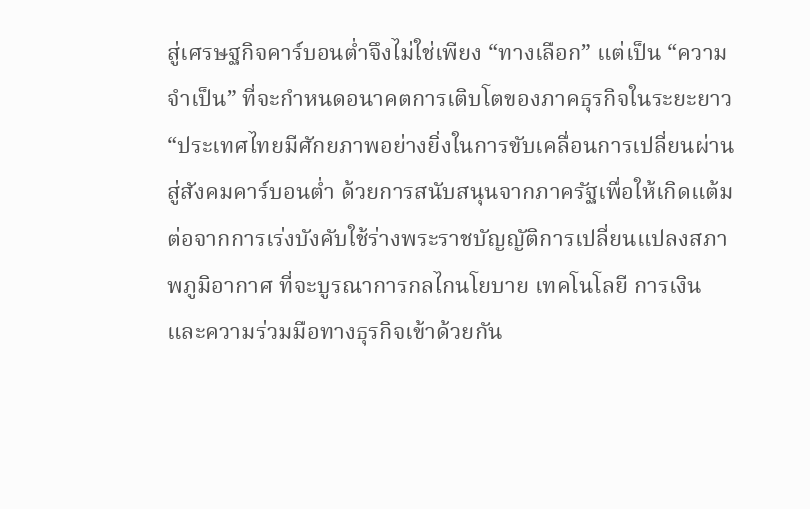สู่เศรษฐกิจคาร์บอนต่ำจึงไม่ใช่เพียง “ทางเลือก” แต่เป็น “ความจำเป็น” ที่จะกำหนดอนาคตการเติบโตของภาคธุรกิจในระยะยาว
“ประเทศไทยมีศักยภาพอย่างยิ่งในการขับเคลื่อนการเปลี่ยนผ่านสู่สังคมคาร์บอนต่ำ ด้วยการสนับสนุนจากภาครัฐเพื่อให้เกิดแต้มต่อจากการเร่งบังคับใช้ร่างพระราชบัญญัติการเปลี่ยนแปลงสภาพภูมิอากาศ ที่จะบูรณาการกลไกนโยบาย เทคโนโลยี การเงิน และความร่วมมือทางธุรกิจเข้าด้วยกัน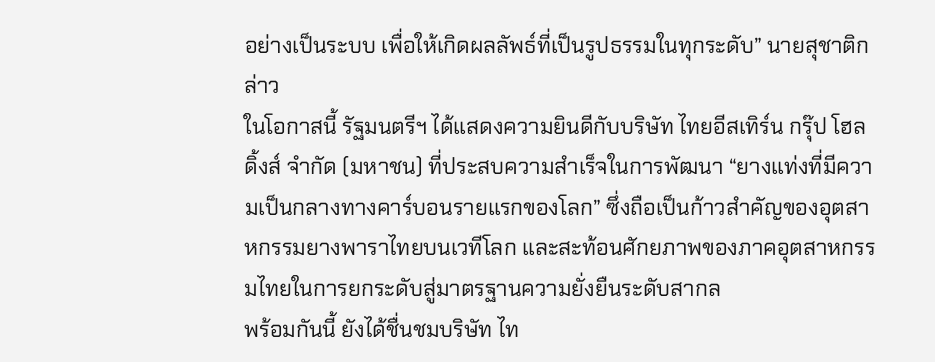อย่างเป็นระบบ เพื่อให้เกิดผลลัพธ์ที่เป็นรูปธรรมในทุกระดับ” นายสุชาติกล่าว
ในโอกาสนี้ รัฐมนตรีฯ ได้แสดงความยินดีกับบริษัท ไทยอีสเทิร์น กรุ๊ป โฮลดิ้งส์ จำกัด (มหาชน) ที่ประสบความสำเร็จในการพัฒนา “ยางแท่งที่มีความเป็นกลางทางคาร์บอนรายแรกของโลก” ซึ่งถือเป็นก้าวสำคัญของอุตสาหกรรมยางพาราไทยบนเวทีโลก และสะท้อนศักยภาพของภาคอุตสาหกรรมไทยในการยกระดับสู่มาตรฐานความยั่งยืนระดับสากล
พร้อมกันนี้ ยังได้ชื่นชมบริษัท ไท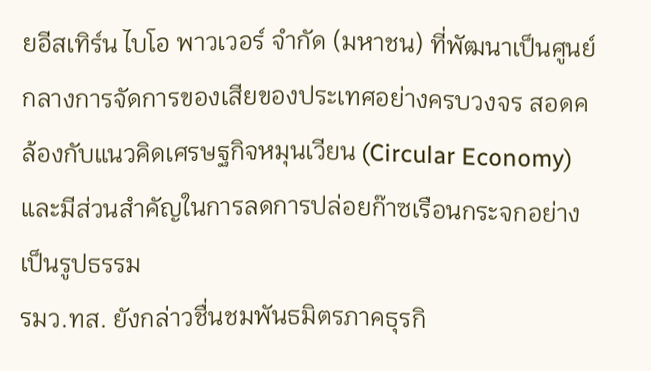ยอีสเทิร์น ไบโอ พาวเวอร์ จำกัด (มหาชน) ที่พัฒนาเป็นศูนย์กลางการจัดการของเสียของประเทศอย่างครบวงจร สอดคล้องกับแนวคิดเศรษฐกิจหมุนเวียน (Circular Economy) และมีส่วนสำคัญในการลดการปล่อยก๊าซเรือนกระจกอย่างเป็นรูปธรรม
รมว.ทส. ยังกล่าวชื่นชมพันธมิตรภาคธุรกิ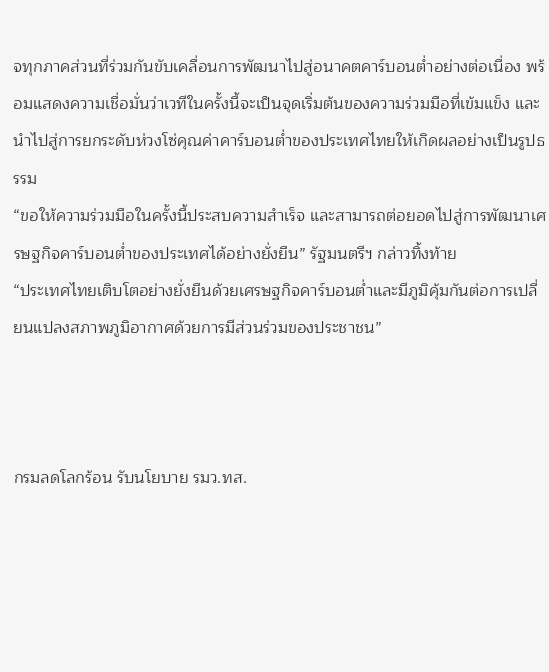จทุกภาคส่วนที่ร่วมกันขับเคลื่อนการพัฒนาไปสู่อนาคตคาร์บอนต่ำอย่างต่อเนื่อง พร้อมแสดงความเชื่อมั่นว่าเวทีในครั้งนี้จะเป็นจุดเริ่มต้นของความร่วมมือที่เข้มแข็ง และนำไปสู่การยกระดับห่วงโซ่คุณค่าคาร์บอนต่ำของประเทศไทยให้เกิดผลอย่างเป็นรูปธรรม
“ขอให้ความร่วมมือในครั้งนี้ประสบความสำเร็จ และสามารถต่อยอดไปสู่การพัฒนาเศรษฐกิจคาร์บอนต่ำของประเทศได้อย่างยั่งยืน” รัฐมนตรีฯ กล่าวทิ้งท้าย
“ประเทศไทยเติบโตอย่างยั่งยืนด้วยเศรษฐกิจคาร์บอนต่ำและมีภูมิคุ้มกันต่อการเปลี่ยนแปลงสภาพภูมิอากาศด้วยการมีส่วนร่วมของประชาชน”



กรมลดโลกร้อน รับนโยบาย รมว.ทส.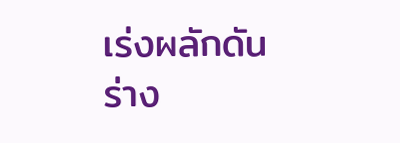เร่งผลักดัน ร่าง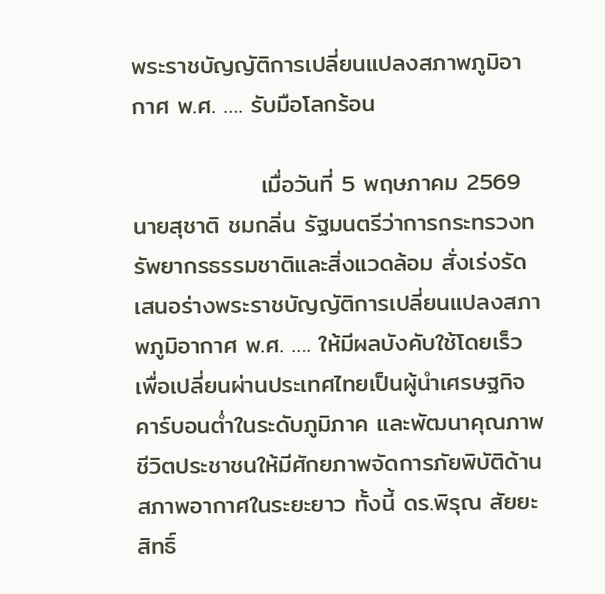พระราชบัญญัติการเปลี่ยนแปลงสภาพภูมิอากาศ พ.ศ. …. รับมือโลกร้อน

               เมื่อวันที่ 5 พฤษภาคม 2569 นายสุชาติ ชมกลิ่น รัฐมนตรีว่าการกระทรวงทรัพยากรธรรมชาติและสิ่งแวดล้อม สั่งเร่งรัดเสนอร่างพระราชบัญญัติการเปลี่ยนแปลงสภาพภูมิอากาศ พ.ศ. …. ให้มีผลบังคับใช้โดยเร็ว เพื่อเปลี่ยนผ่านประเทศไทยเป็นผู้นำเศรษฐกิจคาร์บอนต่ำในระดับภูมิภาค และพัฒนาคุณภาพชีวิตประชาชนให้มีศักยภาพจัดการภัยพิบัติด้านสภาพอากาศในระยะยาว ทั้งนี้ ดร.พิรุณ สัยยะสิทธิ์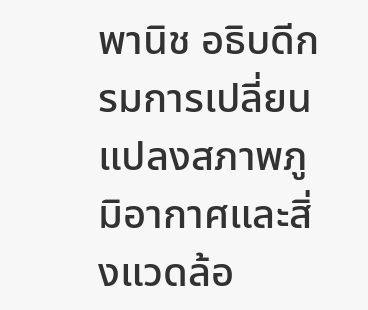พานิช อธิบดีกรมการเปลี่ยนแปลงสภาพภูมิอากาศและสิ่งแวดล้อ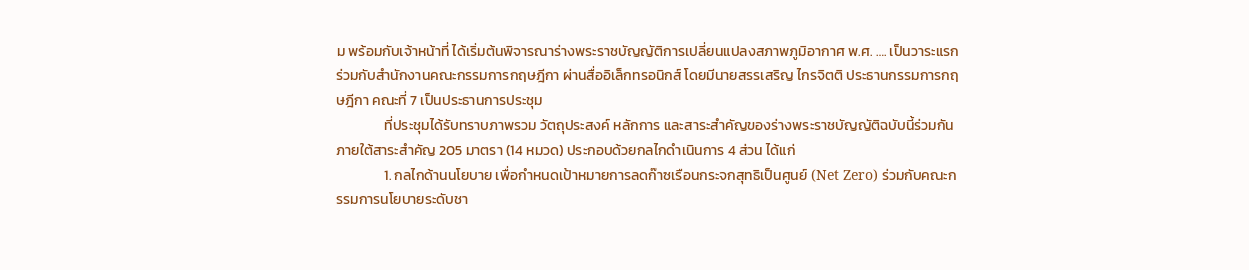ม พร้อมกับเจ้าหน้าที่ ได้เริ่มต้นพิจารณาร่างพระราชบัญญัติการเปลี่ยนแปลงสภาพภูมิอากาศ พ.ศ. …. เป็นวาระแรก ร่วมกับสำนักงานคณะกรรมการกฤษฎีกา ผ่านสื่ออิเล็กทรอนิกส์ โดยมีนายสรรเสริญ ไกรจิตติ ประธานกรรมการกฤษฎีกา คณะที่ 7 เป็นประธานการประชุม
               ที่ประชุมได้รับทราบภาพรวม วัตถุประสงค์ หลักการ และสาระสำคัญของร่างพระราชบัญญัติฉบับนี้ร่วมกัน ภายใต้สาระสำคัญ 205 มาตรา (14 หมวด) ประกอบด้วยกลไกดำเนินการ 4 ส่วน ได้แก่
               1. กลไกด้านนโยบาย เพื่อกำหนดเป้าหมายการลดก๊าซเรือนกระจกสุทธิเป็นศูนย์ (Net Zero) ร่วมกับคณะกรรมการนโยบายระดับชา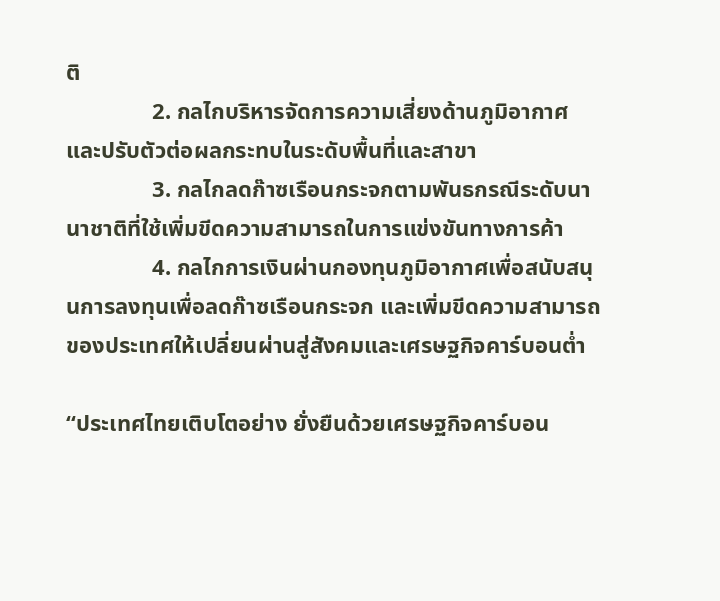ติ
               2. กลไกบริหารจัดการความเสี่ยงด้านภูมิอากาศและปรับตัวต่อผลกระทบในระดับพื้นที่และสาขา
               3. กลไกลดก๊าซเรือนกระจกตามพันธกรณีระดับนานาชาติที่ใช้เพิ่มขีดความสามารถในการแข่งขันทางการค้า
               4. กลไกการเงินผ่านกองทุนภูมิอากาศเพื่อสนับสนุนการลงทุนเพื่อลดก๊าซเรือนกระจก และเพิ่มขีดความสามารถของประเทศให้เปลี่ยนผ่านสู่สังคมและเศรษฐกิจคาร์บอนต่ำ

“ประเทศไทยเติบโตอย่าง ยั่งยืนด้วยเศรษฐกิจคาร์บอน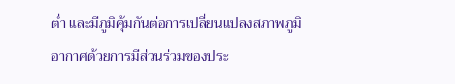ต่ำ และมีภูมิคุ้มกันต่อการเปลี่ยนแปลงสภาพภูมิอากาศด้วยการมีส่วนร่วมของประ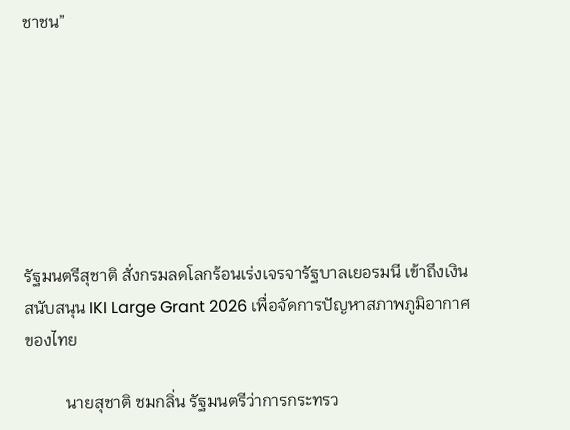ชาชน”







รัฐมนตรีสุชาติ สั่งกรมลดโลกร้อนเร่งเจรจารัฐบาลเยอรมนี เข้าถึงเงินสนับสนุน IKI Large Grant 2026 เพื่อจัดการปัญหาสภาพภูมิอากาศของไทย

          นายสุชาติ ชมกลิ่น รัฐมนตรีว่าการกระทรว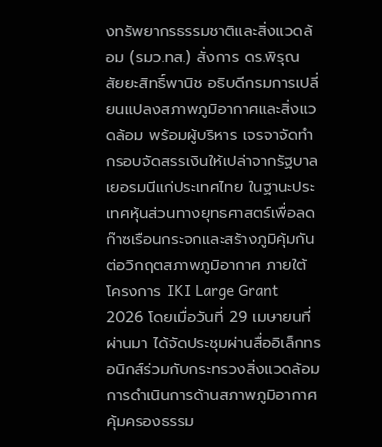งทรัพยากรธรรมชาติและสิ่งแวดล้อม (รมว.ทส.) สั่งการ ดร.พิรุณ สัยยะสิทธิ์พานิช อธิบดีกรมการเปลี่ยนแปลงสภาพภูมิอากาศและสิ่งแวดล้อม พร้อมผู้บริหาร เจรจาจัดทำกรอบจัดสรรเงินให้เปล่าจากรัฐบาลเยอรมนีแก่ประเทศไทย ในฐานะประเทศหุ้นส่วนทางยุทธศาสตร์เพื่อลดก๊าซเรือนกระจกและสร้างภูมิคุ้มกันต่อวิกฤตสภาพภูมิอากาศ ภายใต้โครงการ IKI Large Grant 2026 โดยเมื่อวันที่ 29 เมษายนที่ผ่านมา ได้จัดประชุมผ่านสื่ออิเล็กทรอนิกส์ร่วมกับกระทรวงสิ่งแวดล้อม การดำเนินการด้านสภาพภูมิอากาศ คุ้มครองธรรม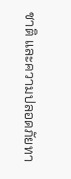ชาติ และความปลอดภัยทา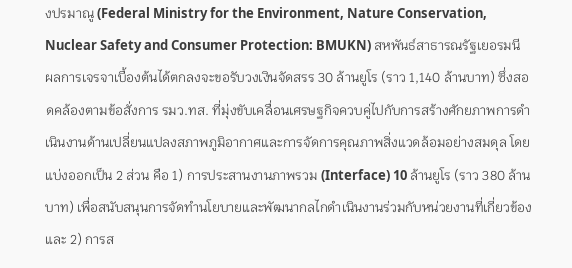งปรมาณู (Federal Ministry for the Environment, Nature Conservation, Nuclear Safety and Consumer Protection: BMUKN) สหพันธ์สาธารณรัฐเยอรมนี
ผลการเจรจาเบื้องต้นได้ตกลงจะขอรับวงเงินจัดสรร 30 ล้านยูโร (ราว 1,140 ล้านบาท) ซึ่งสอดคล้องตามข้อสั่งการ รมว.ทส. ที่มุ่งขับเคลื่อนเศรษฐกิจควบคู่ไปกับการสร้างศักยภาพการดำเนินงานด้านเปลี่ยนแปลงสภาพภูมิอากาศและการจัดการคุณภาพสิ่งแวดล้อมอย่างสมดุล โดยแบ่งออกเป็น 2 ส่วน คือ 1) การประสานงานภาพรวม (Interface) 10 ล้านยูโร (ราว 380 ล้านบาท) เพื่อสนับสนุนการจัดทำนโยบายและพัฒนากลไกดำเนินงานร่วมกับหน่วยงานที่เกี่ยวข้อง และ 2) การส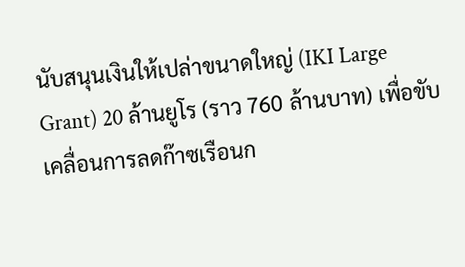นับสนุนเงินให้เปล่าขนาดใหญ่ (IKI Large Grant) 20 ล้านยูโร (ราว 760 ล้านบาท) เพื่อขับเคลื่อนการลดก๊าซเรือนก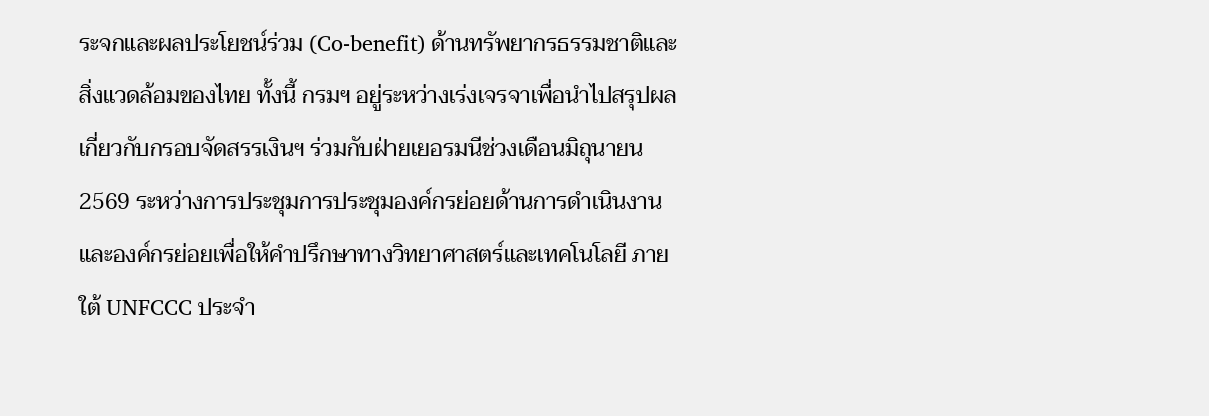ระจกและผลประโยชน์ร่วม (Co-benefit) ด้านทรัพยากรธรรมชาติและสิ่งแวดล้อมของไทย ทั้งนี้ กรมฯ อยู่ระหว่างเร่งเจรจาเพื่อนำไปสรุปผลเกี่ยวกับกรอบจัดสรรเงินฯ ร่วมกับฝ่ายเยอรมนีช่วงเดือนมิถุนายน 2569 ระหว่างการประชุมการประชุมองค์กรย่อยด้านการดำเนินงานและองค์กรย่อยเพื่อให้คำปรึกษาทางวิทยาศาสตร์และเทคโนโลยี ภายใต้ UNFCCC ประจำ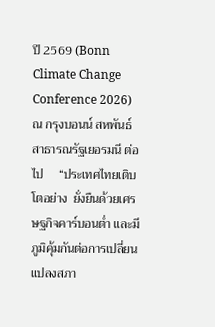ปี 2569 (Bonn Climate Change Conference 2026) ณ กรุงบอนน์ สหพันธ์สาธารณรัฐเยอรมนี ต่อไป     “ประเทศไทยเติบโตอย่าง  ยั่งยืนด้วยเศรษฐกิจคาร์บอนต่ำ และมีภูมิคุ้มกันต่อการเปลี่ยนแปลงสภา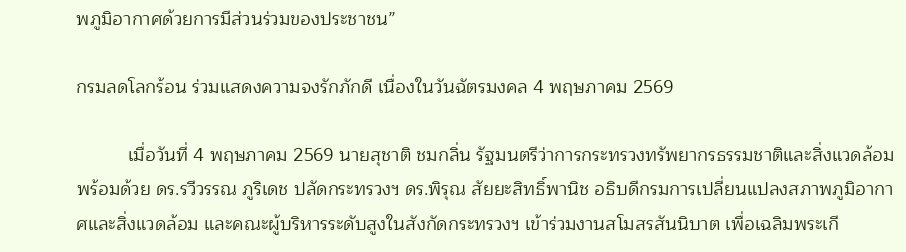พภูมิอากาศด้วยการมีส่วนร่วมของประชาชน”

กรมลดโลกร้อน ร่วมแสดงความจงรักภักดี เนื่องในวันฉัตรมงคล 4 พฤษภาคม 2569

          เมื่อวันที่ 4 พฤษภาคม 2569 นายสุชาติ ชมกลิ่น รัฐมนตรีว่าการกระทรวงทรัพยากรธรรมชาติและสิ่งแวดล้อม พร้อมด้วย ดร.รวีวรรณ ภูริเดช ปลัดกระทรวงฯ ดร.พิรุณ สัยยะสิทธิ์พานิช อธิบดีกรมการเปลี่ยนแปลงสภาพภูมิอากาศและสิ่งแวดล้อม และคณะผู้บริหารระดับสูงในสังกัดกระทรวงฯ เข้าร่วมงานสโมสรสันนิบาต เพื่อเฉลิมพระเกี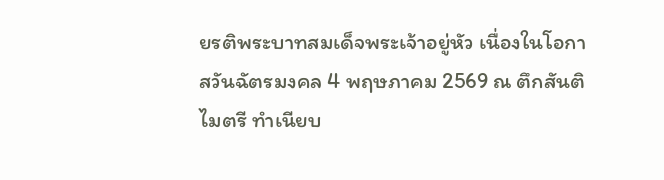ยรติพระบาทสมเด็จพระเจ้าอยู่หัว เนื่องในโอกาสวันฉัตรมงคล 4 พฤษภาคม 2569 ณ ตึกสันติไมตรี ทำเนียบ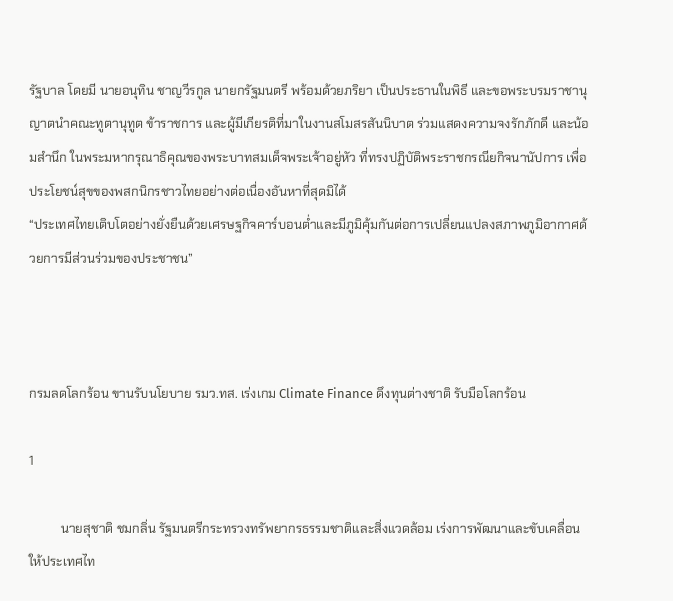รัฐบาล โดยมี นายอนุทิน ชาญวีรกูล นายกรัฐมนตรี พร้อมด้วยภริยา เป็นประธานในพิธี และขอพระบรมราชานุญาตนำคณะทูตานุทูต ข้าราชการ และผู้มีเกียรติที่มาในงานสโมสรสันนิบาต ร่วมแสดงความจงรักภักดี และน้อมสำนึก ในพระมหากรุณาธิคุณของพระบาทสมเด็จพระเจ้าอยู่หัว ที่ทรงปฏิบัติพระราชกรณียกิจนานัปการ เพื่อประโยชน์สุขของพสกนิกรชาวไทยอย่างต่อเนื่องอันหาที่สุดมิได้
“ประเทศไทยเติบโตอย่างยั่งยืนด้วยเศรษฐกิจคาร์บอนต่ำและมีภูมิคุ้มกันต่อการเปลี่ยนแปลงสภาพภูมิอากาศด้วยการมีส่วนร่วมของประชาชน”



กรมลดโลกร้อน ขานรับนโยบาย รมว.ทส. เร่งเกม Climate Finance ดึงทุนต่างชาติ รับมือโลกร้อน

1

          นายสุชาติ ชมกลิ่น รัฐมนตรีกระทรวงทรัพยากรธรรมชาติและสิ่งแวดล้อม เร่งการพัฒนาและขับเคลื่อนให้ประเทศไท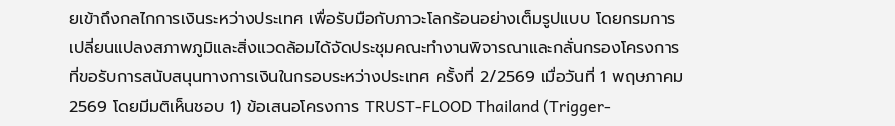ยเข้าถึงกลไกการเงินระหว่างประเทศ เพื่อรับมือกับภาวะโลกร้อนอย่างเต็มรูปแบบ โดยกรมการเปลี่ยนแปลงสภาพภูมิและสิ่งแวดล้อมได้จัดประชุมคณะทำงานพิจารณาและกลั่นกรองโครงการที่ขอรับการสนับสนุนทางการเงินในกรอบระหว่างประเทศ ครั้งที่ 2/2569 เมื่อวันที่ 1 พฤษภาคม 2569 โดยมีมติเห็นชอบ 1) ข้อเสนอโครงการ TRUST-FLOOD Thailand (Trigger-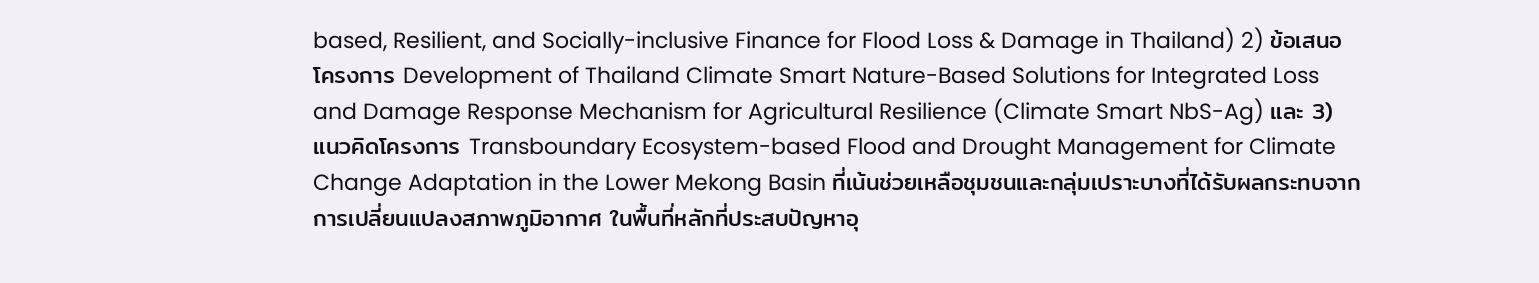based, Resilient, and Socially-inclusive Finance for Flood Loss & Damage in Thailand) 2) ข้อเสนอโครงการ Development of Thailand Climate Smart Nature-Based Solutions for Integrated Loss and Damage Response Mechanism for Agricultural Resilience (Climate Smart NbS-Ag) และ 3) แนวคิดโครงการ Transboundary Ecosystem-based Flood and Drought Management for Climate Change Adaptation in the Lower Mekong Basin ที่เน้นช่วยเหลือชุมชนและกลุ่มเปราะบางที่ได้รับผลกระทบจากการเปลี่ยนแปลงสภาพภูมิอากาศ ในพื้นที่หลักที่ประสบปัญหาอุ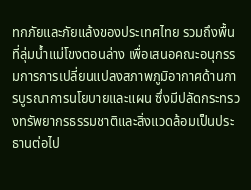ทกภัยและภัยแล้งของประเทศไทย รวมถึงพื้นที่ลุ่มน้ำแม่โขงตอนล่าง เพื่อเสนอคณะอนุกรรมการการเปลี่ยนแปลงสภาพภูมิอากาศด้านการบูรณาการนโยบายและแผน ซึ่งมีปลัดกระทรวงทรัพยากรธรรมชาติและสิ่งแวดล้อมเป็นประธานต่อไป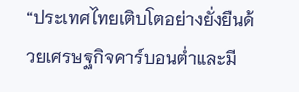“ประเทศไทยเติบโตอย่างยั่งยืนด้วยเศรษฐกิจคาร์บอนต่ำและมี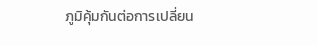ภูมิคุ้มกันต่อการเปลี่ยน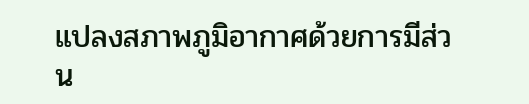แปลงสภาพภูมิอากาศด้วยการมีส่วน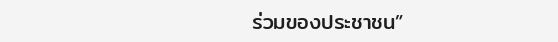ร่วมของประชาชน”